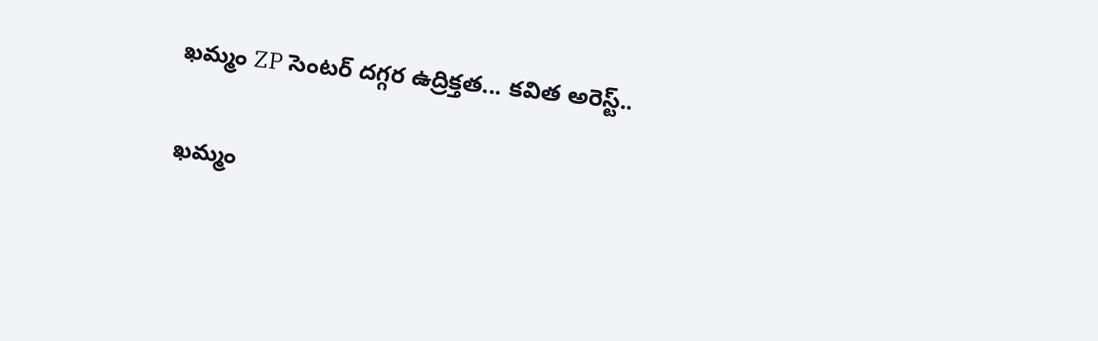ఖమ్మం ZP సెంటర్ దగ్గర ఉద్రిక్తత... కవిత అరెస్ట్..

ఖమ్మం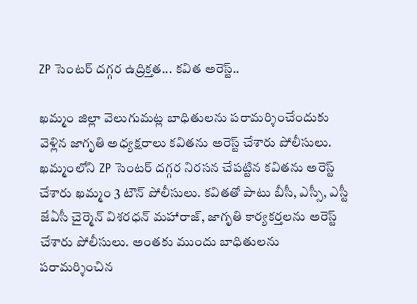ZP సెంటర్ దగ్గర ఉద్రిక్తత... కవిత అరెస్ట్..

ఖమ్మం జిల్లా వెలుగుమట్ల బాధితులను పరామర్శించేందుకు వెళ్లిన జాగృతి అధ్యక్షరాలు కవితను అరెస్ట్ చేశారు పోలీసులు. ఖమ్మంలోని ZP సెంటర్ దగ్గర నిరసన చేపట్టిన కవితను అరెస్ట్ చేశారు ఖమ్మం 3 టౌన్ పోలీసులు. కవితతో పాటు బీసీ, ఎస్సీ, ఎస్టీ జేఏసీ చైర్మెన్ విశరధన్ మహారాజ్, జాగృతి కార్యకర్తలను అరెస్ట్ చేశారు పోలీసులు. అంతకు ముందు బాధితులను పరామర్శించిన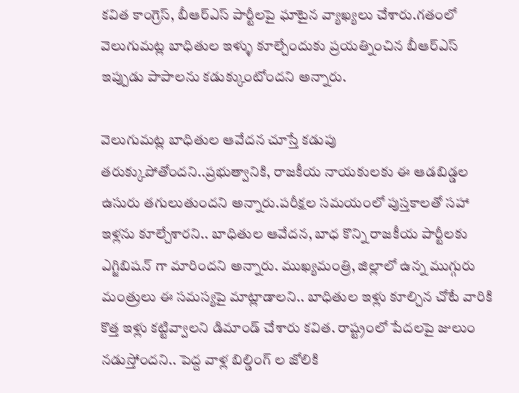కవిత కాంగ్రెస్, బీఆర్ఎస్ పార్టీలపై ఘాటైన వ్యాఖ్యలు చేశారు.గతంలో వెలుగుమట్ల బాధితుల ఇళ్ళు కూల్చేందుకు ప్రయత్నించిన బీఆర్ఎస్ ఇప్పుడు పాపాలను కడుక్కుంటోందని అన్నారు.

వెలుగుమట్ల బాధితుల ఆవేదన చూస్తే కడుపు తరుక్కుపోతోందని..ప్రభుత్వానికి, రాజకీయ నాయకులకు ఈ ఆడబిడ్డల ఉసురు తగులుతుందని అన్నారు.పరీక్షల సమయంలో పుస్తకాలతో సహా ఇళ్లను కూల్చేశారని.. బాధితుల ఆవేదన, బాధ కొన్ని రాజకీయ పార్టీలకు ఎగ్జిబిషన్ గా మారిందని అన్నారు. ముఖ్యమంత్రి, జిల్లాలో ఉన్న ముగ్గురు మంత్రులు ఈ సమస్యపై మాట్లాడాలని.. బాధితుల ఇళ్లు కూల్చిన చోటే వారికి కొత్త ఇళ్లు కట్టివ్వాలని డిమాండ్ చేశారు కవిత. రాష్ట్రంలో పేదలపై జులుం నడుస్తోందని.. పెద్ద వాళ్ల బిల్డింగ్ ల జోలికి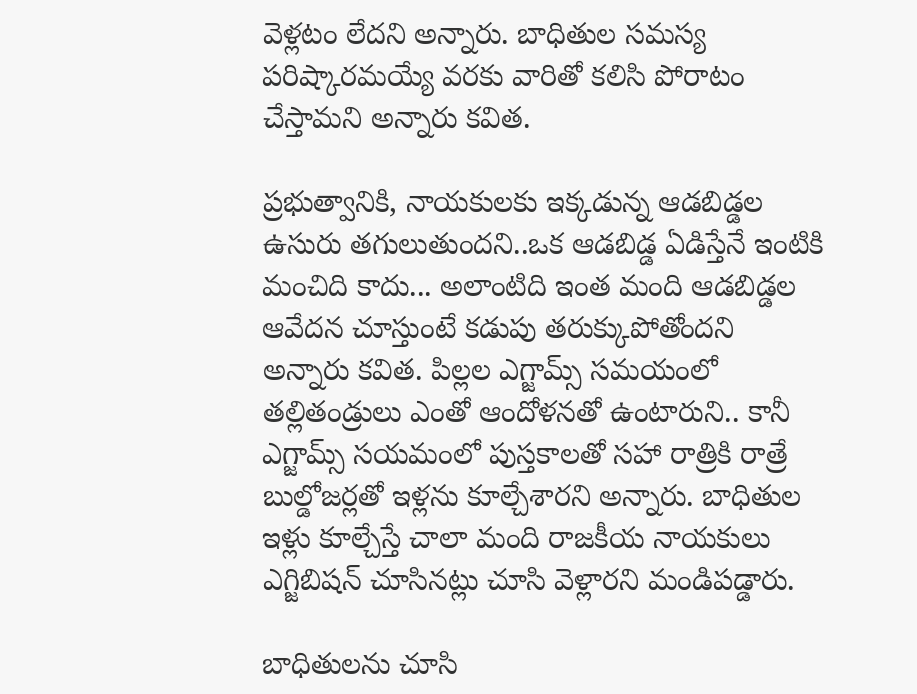వెళ్లటం లేదని అన్నారు. బాధితుల సమస్య పరిష్కారమయ్యే వరకు వారితో కలిసి పోరాటం చేస్తామని అన్నారు కవిత.

ప్రభుత్వానికి, నాయకులకు ఇక్కడున్న ఆడబిడ్డల ఉసురు తగులుతుందని..ఒక ఆడబిడ్డ ఏడిస్తేనే ఇంటికి మంచిది కాదు... అలాంటిది ఇంత మంది ఆడబిడ్డల ఆవేదన చూస్తుంటే కడుపు తరుక్కుపోతోందని అన్నారు కవిత. పిల్లల ఎగ్జామ్స్ సమయంలో తల్లితండ్రులు ఎంతో ఆందోళనతో ఉంటారుని.. కానీ ఎగ్జామ్స్ సయమంలో పుస్తకాలతో సహా రాత్రికి రాత్రే బుల్డోజర్లతో ఇళ్లను కూల్చేశారని అన్నారు. బాధితుల ఇళ్లు కూల్చేస్తే చాలా మంది రాజకీయ నాయకులు ఎగ్జిబిషన్ చూసినట్లు చూసి వెళ్లారని మండిపడ్డారు.

బాధితులను చూసి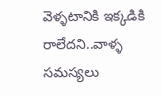వెళ్ళటానికి ఇక్కడికి రాలేదని..వాళ్ళ సమస్యలు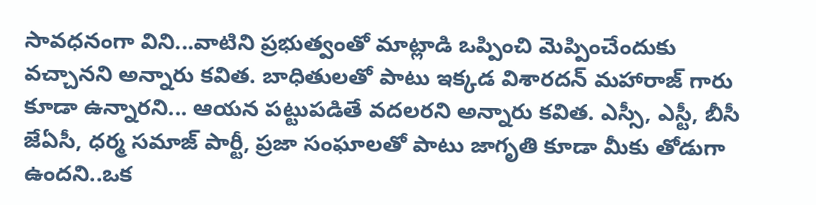సావధనంగా విని...వాటిని ప్రభుత్వంతో మాట్లాడి ఒప్పించి మెప్పించేందుకు వచ్చానని అన్నారు కవిత. బాధితులతో పాటు ఇక్కడ విశారదన్ మహారాజ్ గారు కూడా ఉన్నారని... ఆయన పట్టుపడితే వదలరని అన్నారు కవిత. ఎస్సీ, ఎస్టీ, బీసీ జేఏసీ, ధర్మ సమాజ్ పార్టీ, ప్రజా సంఘాలతో పాటు జాగృతి కూడా మీకు తోడుగా ఉందని..ఒక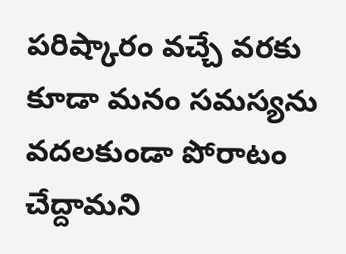పరిష్కారం వచ్చే వరకు కూడా మనం సమస్యను వదలకుండా పోరాటం చేద్దామని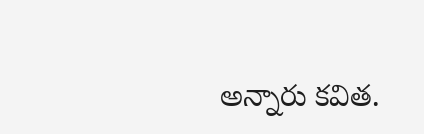అన్నారు కవిత.